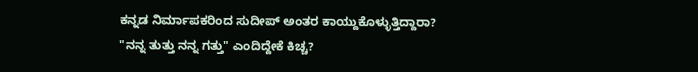ಕನ್ನಡ ನಿರ್ಮಾಪಕರಿಂದ ಸುದೀಪ್ ಅಂತರ ಕಾಯ್ದುಕೊಳ್ಳುತ್ತಿದ್ದಾರಾ? "ನನ್ನ ತುತ್ತು ನನ್ನ ಗತ್ತು" ಎಂದಿದ್ದೇಕೆ ಕಿಚ್ಚ?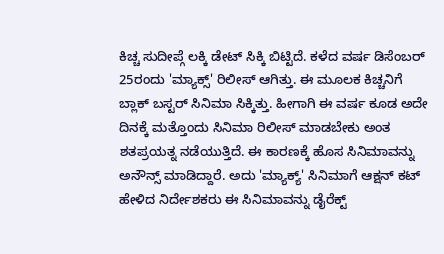ಕಿಚ್ಚ ಸುದೀಪ್ಗೆ ಲಕ್ಕಿ ಡೇಟ್ ಸಿಕ್ಕಿ ಬಿಟ್ಟಿದೆ. ಕಳೆದ ವರ್ಷ ಡಿಸೆಂಬರ್ 25ರಂದು 'ಮ್ಯಾಕ್ಸ್' ರಿಲೀಸ್ ಆಗಿತ್ತು. ಈ ಮೂಲಕ ಕಿಚ್ಚನಿಗೆ ಬ್ಲಾಕ್ ಬಸ್ಟರ್ ಸಿನಿಮಾ ಸಿಕ್ಕಿತ್ತು. ಹೀಗಾಗಿ ಈ ವರ್ಷ ಕೂಡ ಅದೇ ದಿನಕ್ಕೆ ಮತ್ತೊಂದು ಸಿನಿಮಾ ರಿಲೀಸ್ ಮಾಡಬೇಕು ಅಂತ ಶತಪ್ರಯತ್ನ ನಡೆಯುತ್ತಿದೆ. ಈ ಕಾರಣಕ್ಕೆ ಹೊಸ ಸಿನಿಮಾವನ್ನು ಅನೌನ್ಸ್ ಮಾಡಿದ್ದಾರೆ. ಅದು 'ಮ್ಯಾಕ್ಯ್' ಸಿನಿಮಾಗೆ ಆಕ್ಷನ್ ಕಟ್ ಹೇಳಿದ ನಿರ್ದೇಶಕರು ಈ ಸಿನಿಮಾವನ್ನು ಡೈರೆಕ್ಟ್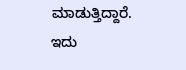ಮಾಡುತ್ತಿದ್ದಾರೆ.
ಇದು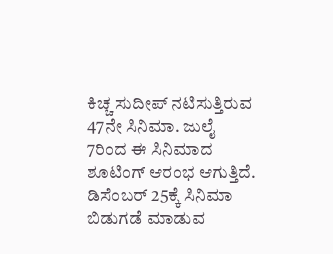ಕಿಚ್ಚ ಸುದೀಪ್ ನಟಿಸುತ್ತಿರುವ 47ನೇ ಸಿನಿಮಾ. ಜುಲೈ 7ರಿಂದ ಈ ಸಿನಿಮಾದ ಶೂಟಿಂಗ್ ಆರಂಭ ಆಗುತ್ತಿದೆ. ಡಿಸೆಂಬರ್ 25ಕ್ಕೆ ಸಿನಿಮಾ ಬಿಡುಗಡೆ ಮಾಡುವ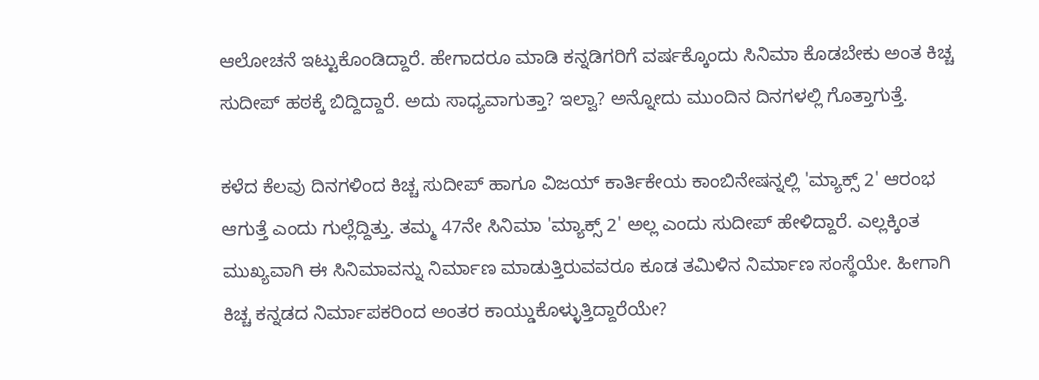ಆಲೋಚನೆ ಇಟ್ಟುಕೊಂಡಿದ್ದಾರೆ. ಹೇಗಾದರೂ ಮಾಡಿ ಕನ್ನಡಿಗರಿಗೆ ವರ್ಷಕ್ಕೊಂದು ಸಿನಿಮಾ ಕೊಡಬೇಕು ಅಂತ ಕಿಚ್ಚ ಸುದೀಪ್ ಹಠಕ್ಕೆ ಬಿದ್ದಿದ್ದಾರೆ. ಅದು ಸಾಧ್ಯವಾಗುತ್ತಾ? ಇಲ್ವಾ? ಅನ್ನೋದು ಮುಂದಿನ ದಿನಗಳಲ್ಲಿ ಗೊತ್ತಾಗುತ್ತೆ.

ಕಳೆದ ಕೆಲವು ದಿನಗಳಿಂದ ಕಿಚ್ಚ ಸುದೀಪ್ ಹಾಗೂ ವಿಜಯ್ ಕಾರ್ತಿಕೇಯ ಕಾಂಬಿನೇಷನ್ನಲ್ಲಿ 'ಮ್ಯಾಕ್ಸ್ 2' ಆರಂಭ ಆಗುತ್ತೆ ಎಂದು ಗುಲ್ಲೆದ್ದಿತ್ತು. ತಮ್ಮ 47ನೇ ಸಿನಿಮಾ 'ಮ್ಯಾಕ್ಸ್ 2' ಅಲ್ಲ ಎಂದು ಸುದೀಪ್ ಹೇಳಿದ್ದಾರೆ. ಎಲ್ಲಕ್ಕಿಂತ ಮುಖ್ಯವಾಗಿ ಈ ಸಿನಿಮಾವನ್ನು ನಿರ್ಮಾಣ ಮಾಡುತ್ತಿರುವವರೂ ಕೂಡ ತಮಿಳಿನ ನಿರ್ಮಾಣ ಸಂಸ್ಥೆಯೇ. ಹೀಗಾಗಿ ಕಿಚ್ಚ ಕನ್ನಡದ ನಿರ್ಮಾಪಕರಿಂದ ಅಂತರ ಕಾಯ್ಡುಕೊಳ್ಳುತ್ತಿದ್ದಾರೆಯೇ?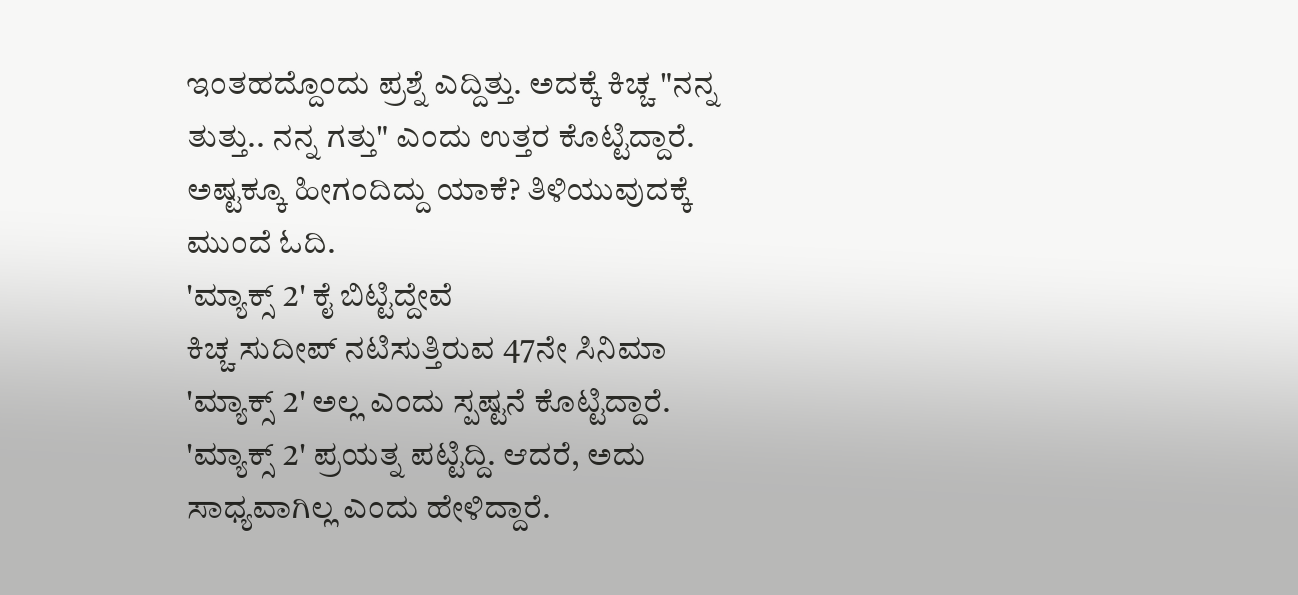ಇಂತಹದ್ದೊಂದು ಪ್ರಶ್ನೆ ಎದ್ದಿತ್ತು. ಅದಕ್ಕೆ ಕಿಚ್ಚ "ನನ್ನ ತುತ್ತು.. ನನ್ನ ಗತ್ತು" ಎಂದು ಉತ್ತರ ಕೊಟ್ಟಿದ್ದಾರೆ. ಅಷ್ಟಕ್ಕೂ ಹೀಗಂದಿದ್ದು ಯಾಕೆ? ತಿಳಿಯುವುದಕ್ಕೆ ಮುಂದೆ ಓದಿ.
'ಮ್ಯಾಕ್ಸ್ 2' ಕೈ ಬಿಟ್ಟಿದ್ದೇವೆ
ಕಿಚ್ಚ ಸುದೀಪ್ ನಟಿಸುತ್ತಿರುವ 47ನೇ ಸಿನಿಮಾ 'ಮ್ಯಾಕ್ಸ್ 2' ಅಲ್ಲ ಎಂದು ಸ್ಪಷ್ಟನೆ ಕೊಟ್ಟಿದ್ದಾರೆ. 'ಮ್ಯಾಕ್ಸ್ 2' ಪ್ರಯತ್ನ ಪಟ್ಟಿದ್ದಿ. ಆದರೆ, ಅದು ಸಾಧ್ಯವಾಗಿಲ್ಲ ಎಂದು ಹೇಳಿದ್ದಾರೆ.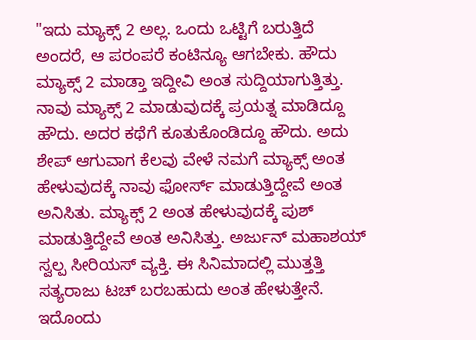"ಇದು ಮ್ಯಾಕ್ಸ್ 2 ಅಲ್ಲ. ಒಂದು ಒಟ್ಟಿಗೆ ಬರುತ್ತಿದೆ ಅಂದರೆ, ಆ ಪರಂಪರೆ ಕಂಟಿನ್ಯೂ ಆಗಬೇಕು. ಹೌದು ಮ್ಯಾಕ್ಸ್ 2 ಮಾಡ್ತಾ ಇದ್ದೀವಿ ಅಂತ ಸುದ್ದಿಯಾಗುತ್ತಿತ್ತು. ನಾವು ಮ್ಯಾಕ್ಸ್ 2 ಮಾಡುವುದಕ್ಕೆ ಪ್ರಯತ್ನ ಮಾಡಿದ್ದೂ ಹೌದು. ಅದರ ಕಥೆಗೆ ಕೂತುಕೊಂಡಿದ್ದೂ ಹೌದು. ಅದು ಶೇಪ್ ಆಗುವಾಗ ಕೆಲವು ವೇಳೆ ನಮಗೆ ಮ್ಯಾಕ್ಸ್ ಅಂತ ಹೇಳುವುದಕ್ಕೆ ನಾವು ಫೋರ್ಸ್ ಮಾಡುತ್ತಿದ್ದೇವೆ ಅಂತ ಅನಿಸಿತು. ಮ್ಯಾಕ್ಸ್ 2 ಅಂತ ಹೇಳುವುದಕ್ಕೆ ಪುಶ್ ಮಾಡುತ್ತಿದ್ದೇವೆ ಅಂತ ಅನಿಸಿತ್ತು. ಅರ್ಜುನ್ ಮಹಾಶಯ್ ಸ್ವಲ್ಪ ಸೀರಿಯಸ್ ವ್ಯಕ್ತಿ. ಈ ಸಿನಿಮಾದಲ್ಲಿ ಮುತ್ತತ್ತಿ ಸತ್ಯರಾಜು ಟಚ್ ಬರಬಹುದು ಅಂತ ಹೇಳುತ್ತೇನೆ. ಇದೊಂದು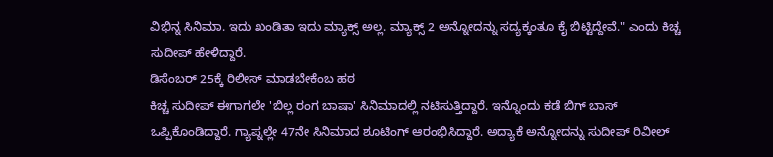ವಿಭಿನ್ನ ಸಿನಿಮಾ. ಇದು ಖಂಡಿತಾ ಇದು ಮ್ಯಾಕ್ಸ್ ಅಲ್ಲ. ಮ್ಯಾಕ್ಸ್ 2 ಅನ್ನೋದನ್ನು ಸದ್ಯಕ್ಕಂತೂ ಕೈ ಬಿಟ್ಟಿದ್ದೇವೆ." ಎಂದು ಕಿಚ್ಚ ಸುದೀಪ್ ಹೇಳಿದ್ದಾರೆ.
ಡಿಸೆಂಬರ್ 25ಕ್ಕೆ ರಿಲೀಸ್ ಮಾಡಬೇಕೆಂಬ ಹಠ
ಕಿಚ್ಚ ಸುದೀಪ್ ಈಗಾಗಲೇ 'ಬಿಲ್ಲ ರಂಗ ಬಾಷಾ' ಸಿನಿಮಾದಲ್ಲಿ ನಟಿಸುತ್ತಿದ್ದಾರೆ. ಇನ್ನೊಂದು ಕಡೆ ಬಿಗ್ ಬಾಸ್ ಒಪ್ಪಿಕೊಂಡಿದ್ದಾರೆ. ಗ್ಯಾಪ್ನಲ್ಲೇ 47ನೇ ಸಿನಿಮಾದ ಶೂಟಿಂಗ್ ಆರಂಭಿಸಿದ್ದಾರೆ. ಅದ್ಯಾಕೆ ಅನ್ನೋದನ್ನು ಸುದೀಪ್ ರಿವೀಲ್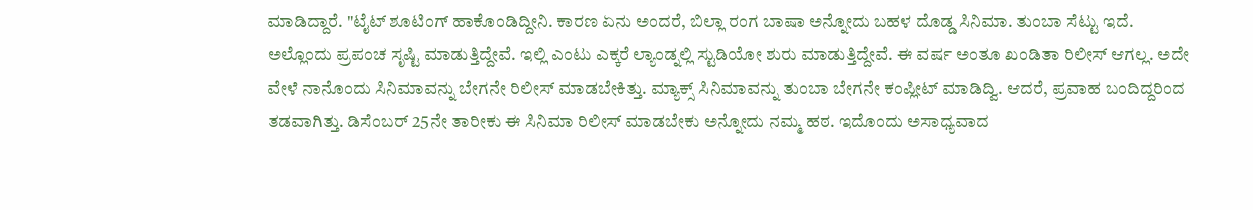ಮಾಡಿದ್ದಾರೆ. "ಟೈಟ್ ಶೂಟಿಂಗ್ ಹಾಕೊಂಡಿದ್ದೀನಿ. ಕಾರಣ ಏನು ಅಂದರೆ, ಬಿಲ್ಲಾ ರಂಗ ಬಾಷಾ ಅನ್ನೋದು ಬಹಳ ದೊಡ್ಡ ಸಿನಿಮಾ. ತುಂಬಾ ಸೆಟ್ಟು ಇದೆ. ಅಲ್ಲೊಂದು ಪ್ರಪಂಚ ಸೃಷ್ಟಿ ಮಾಡುತ್ತಿದ್ದೇವೆ. ಇಲ್ಲಿ ಎಂಟು ಎಕ್ಕರೆ ಲ್ಯಾಂಡ್ನಲ್ಲಿ ಸ್ಟುಡಿಯೋ ಶುರು ಮಾಡುತ್ತಿದ್ದೇವೆ. ಈ ವರ್ಷ ಅಂತೂ ಖಂಡಿತಾ ರಿಲೀಸ್ ಆಗಲ್ಲ. ಅದೇ ವೇಳೆ ನಾನೊಂದು ಸಿನಿಮಾವನ್ನು ಬೇಗನೇ ರಿಲೀಸ್ ಮಾಡಬೇಕಿತ್ತು. ಮ್ಯಾಕ್ಸ್ ಸಿನಿಮಾವನ್ನು ತುಂಬಾ ಬೇಗನೇ ಕಂಪ್ಲೀಟ್ ಮಾಡಿದ್ವಿ. ಆದರೆ, ಪ್ರವಾಹ ಬಂದಿದ್ದರಿಂದ ತಡವಾಗಿತ್ತು. ಡಿಸೆಂಬರ್ 25ನೇ ತಾರೀಕು ಈ ಸಿನಿಮಾ ರಿಲೀಸ್ ಮಾಡಬೇಕು ಅನ್ನೋದು ನಮ್ಮ ಹಠ. ಇದೊಂದು ಅಸಾಧ್ಯವಾದ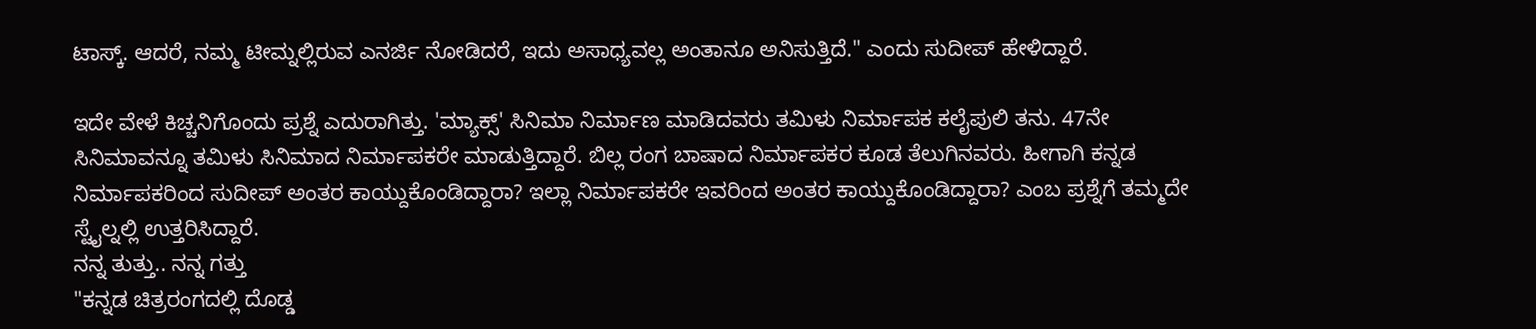ಟಾಸ್ಕ್. ಆದರೆ, ನಮ್ಮ ಟೀಮ್ನಲ್ಲಿರುವ ಎನರ್ಜಿ ನೋಡಿದರೆ, ಇದು ಅಸಾಧ್ಯವಲ್ಲ ಅಂತಾನೂ ಅನಿಸುತ್ತಿದೆ." ಎಂದು ಸುದೀಪ್ ಹೇಳಿದ್ದಾರೆ.

ಇದೇ ವೇಳೆ ಕಿಚ್ಚನಿಗೊಂದು ಪ್ರಶ್ನೆ ಎದುರಾಗಿತ್ತು. 'ಮ್ಯಾಕ್ಸ್' ಸಿನಿಮಾ ನಿರ್ಮಾಣ ಮಾಡಿದವರು ತಮಿಳು ನಿರ್ಮಾಪಕ ಕಲೈಪುಲಿ ತನು. 47ನೇ ಸಿನಿಮಾವನ್ನೂ ತಮಿಳು ಸಿನಿಮಾದ ನಿರ್ಮಾಪಕರೇ ಮಾಡುತ್ತಿದ್ದಾರೆ. ಬಿಲ್ಲ ರಂಗ ಬಾಷಾದ ನಿರ್ಮಾಪಕರ ಕೂಡ ತೆಲುಗಿನವರು. ಹೀಗಾಗಿ ಕನ್ನಡ ನಿರ್ಮಾಪಕರಿಂದ ಸುದೀಪ್ ಅಂತರ ಕಾಯ್ದುಕೊಂಡಿದ್ದಾರಾ? ಇಲ್ಲಾ ನಿರ್ಮಾಪಕರೇ ಇವರಿಂದ ಅಂತರ ಕಾಯ್ದುಕೊಂಡಿದ್ದಾರಾ? ಎಂಬ ಪ್ರಶ್ನೆಗೆ ತಮ್ಮದೇ ಸ್ಟೈಲ್ನಲ್ಲಿ ಉತ್ತರಿಸಿದ್ದಾರೆ.
ನನ್ನ ತುತ್ತು.. ನನ್ನ ಗತ್ತು
"ಕನ್ನಡ ಚಿತ್ರರಂಗದಲ್ಲಿ ದೊಡ್ಡ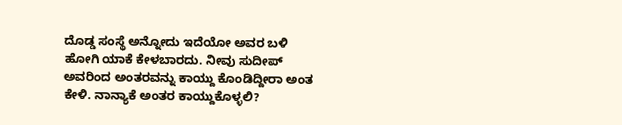ದೊಡ್ಡ ಸಂಸ್ಥೆ ಅನ್ನೋದು ಇದೆಯೋ ಅವರ ಬಳಿ ಹೋಗಿ ಯಾಕೆ ಕೇಳಬಾರದು. ನೀವು ಸುದೀಪ್ ಅವರಿಂದ ಅಂತರವನ್ನು ಕಾಯ್ದು ಕೊಂಡಿದ್ದೀರಾ ಅಂತ ಕೇಳಿ. ನಾನ್ಯಾಕೆ ಅಂತರ ಕಾಯ್ದುಕೊಳ್ಳಲಿ?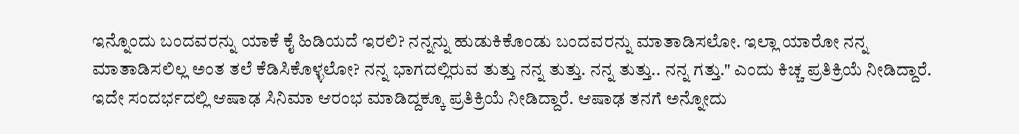ಇನ್ನೊಂದು ಬಂದವರನ್ನು ಯಾಕೆ ಕೈ ಹಿಡಿಯದೆ ಇರಲಿ? ನನ್ನನ್ನು ಹುಡುಕಿಕೊಂಡು ಬಂದವರನ್ನು ಮಾತಾಡಿಸಲೋ. ಇಲ್ಲಾ ಯಾರೋ ನನ್ನ ಮಾತಾಡಿಸಲಿಲ್ಲ ಅಂತ ತಲೆ ಕೆಡಿಸಿಕೊಳ್ಳಲೋ? ನನ್ನ ಭಾಗದಲ್ಲಿರುವ ತುತ್ತು ನನ್ನ ತುತ್ತು. ನನ್ನ ತುತ್ತು.. ನನ್ನ ಗತ್ತು." ಎಂದು ಕಿಚ್ಚ ಪ್ರತಿಕ್ರಿಯೆ ನೀಡಿದ್ದಾರೆ.
ಇದೇ ಸಂದರ್ಭದಲ್ಲಿ ಆಷಾಢ ಸಿನಿಮಾ ಆರಂಭ ಮಾಡಿದ್ದಕ್ಕೂ ಪ್ರತಿಕ್ರಿಯೆ ನೀಡಿದ್ದಾರೆ. ಆಷಾಢ ತನಗೆ ಅನ್ನೋದು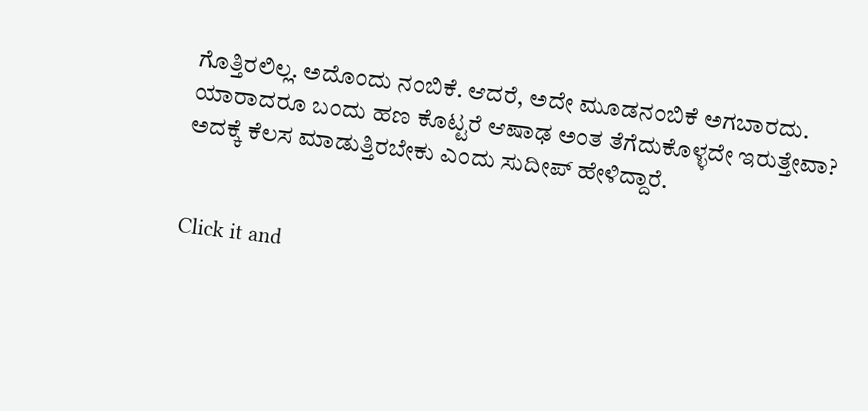ಗೊತ್ತಿರಲಿಲ್ಲ. ಅದೊಂದು ನಂಬಿಕೆ. ಆದರೆ, ಅದೇ ಮೂಡನಂಬಿಕೆ ಅಗಬಾರದು. ಯಾರಾದರೂ ಬಂದು ಹಣ ಕೊಟ್ಟರೆ ಆಷಾಢ ಅಂತ ತೆಗೆದುಕೊಳ್ಳದೇ ಇರುತ್ತೇವಾ? ಅದಕ್ಕೆ ಕೆಲಸ ಮಾಡುತ್ತಿರಬೇಕು ಎಂದು ಸುದೀಪ್ ಹೇಳಿದ್ದಾರೆ.


Click it and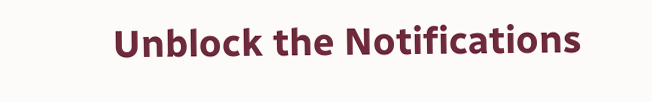Unblock the Notifications